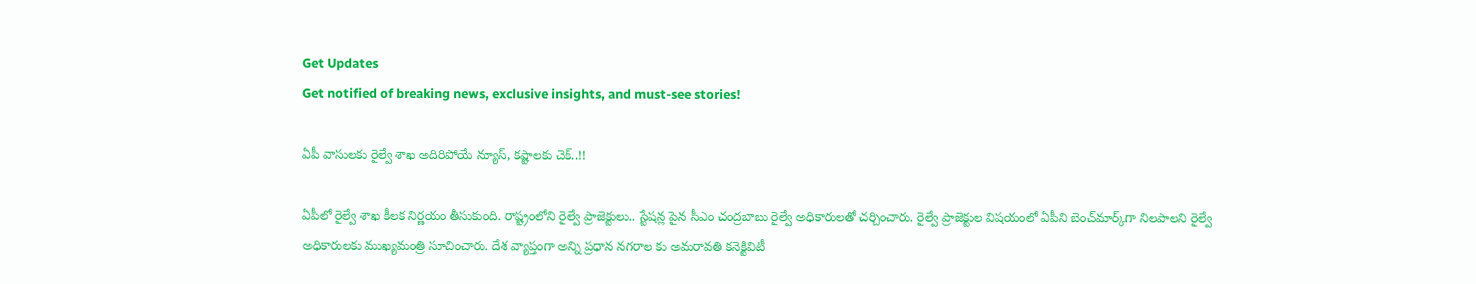Get Updates
Get notified of breaking news, exclusive insights, and must-see stories!

ఏపీ వాసులకు రైల్వే శాఖ అదిరిపోయే న్యూస్, కష్టాలకు చెక్..!!

ఏపీలో రైల్వే శాఖ కీలక నిర్ణయం తీసుకుంది. రాష్ట్రంలోని రైల్వే ప్రాజెక్టులు.. స్టేషన్ల పైన సీఎం చంద్రబాబు రైల్వే అధికారులతో చర్చించారు. రైల్వే ప్రాజెక్టుల విషయంలో ఏపీని బెంచ్‌మార్క్‌గా నిలపాలని రైల్వే అధికారులకు ముఖ్యమంత్రి సూచించారు. దేశ వ్యాప్తంగా అన్ని ప్రధాన నగరాల కు అమరావతి కనెక్టివిటీ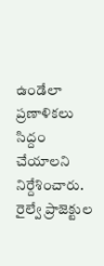ఉండేలా ప్రణాళికలు సిద్దం చేయాలని నిర్దేశించారు. రైల్వే ప్రాజెక్టుల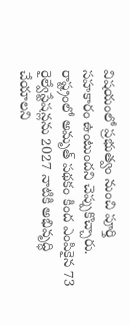విషయంలో ప్రభుత్వం నుంచి పూర్తి సహకారం ఉంటుందని చెప్పుకొచ్చారు. రాష్ట్రంలో అమృత్‌ పథకం కింద ఎంపికైన 73 రైల్వేస్టేషన్లను 2027 నాటికి అభివృద్ధి చేయాలని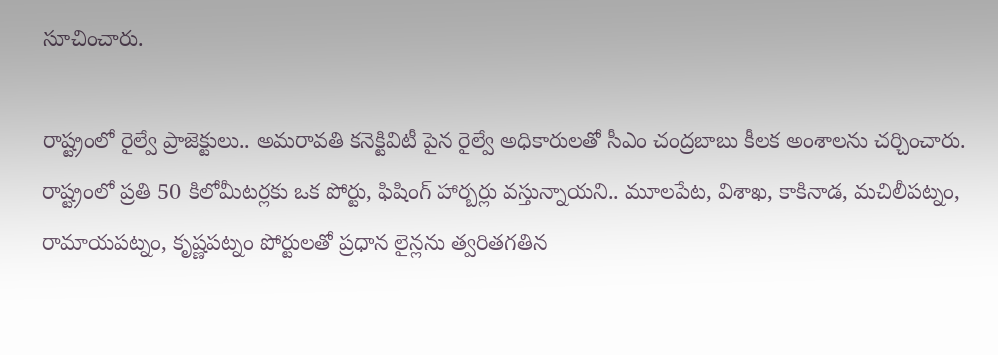సూచించారు.

రాష్ట్రంలో రైల్వే ప్రాజెక్టులు.. అమరావతి కనెక్టివిటీ పైన రైల్వే అధికారులతో సీఎం చంద్రబాబు కీలక అంశాలను చర్చించారు. రాష్ట్రంలో ప్రతి 50 కిలోమీటర్లకు ఒక పోర్టు, ఫిషింగ్‌ హార్బర్లు వస్తున్నాయని.. మూలపేట, విశాఖ, కాకినాడ, మచిలీపట్నం, రామాయపట్నం, కృష్ణపట్నం పోర్టులతో ప్రధాన లైన్లను త్వరితగతిన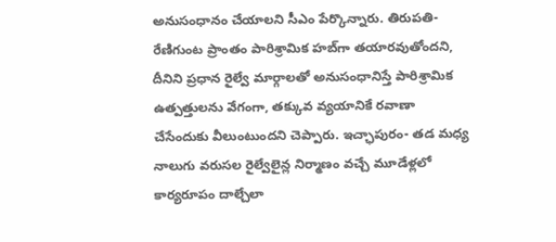అనుసంధానం చేయాలని సీఎం పేర్కొన్నారు. తిరుపతి- రేణిగుంట ప్రాంతం పారిశ్రామిక హబ్‌గా తయారవుతోందని, దీనిని ప్రధాన రైల్వే మార్గాలతో అనుసంధానిస్తే పారిశ్రామిక ఉత్పత్తులను వేగంగా, తక్కువ వ్యయానికే రవాణా చేసేందుకు వీలుంటుందని చెప్పారు. ఇచ్ఛాపురం- తడ మధ్య నాలుగు వరుసల రైల్వేలైన్ల నిర్మాణం వచ్చే మూడేళ్లలో కార్యరూపం దాల్చేలా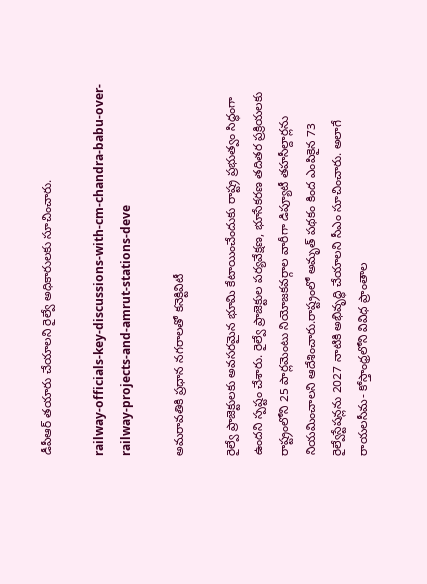డీపీఆర్‌ తయారు చేయాలని రైల్వే అధికారులకు సూచించారు.

railway-officials-key-discussions-with-cm-chandra-babu-over-railway-projects-and-amrut-stations-deve

అమరావతికి ప్రధాన నగరాలతో కనెక్టివిటీ

రైల్వే ప్రాజెక్టులకు అవసరమైన భూమి కేటాయించేందుకు రాష్ట్ర ప్రభుత్వం సిద్ధంగా ఉందని స్పష్టం చేశారు. రైల్వే ప్రాజెక్టుల పర్యవేక్షణ, భూసేకరణ తదితర ప్రక్రియలకు రాష్ట్రంలోని 25 పార్లమెంటు నియోజకవర్గాల వారీగా డిప్యూటీ తహసీల్దార్లను నియమించాలని ఆదేశించారు.రాష్ట్రంలో అమృత్‌ పథకం కింద ఎంపికైన 73 రైల్వేస్టేషన్లను 2027 నాటికి అభివృద్ధి చేయాలని సీఎం సూచించారు. అలాగే రాయలసీమ- కోస్తాంధ్రలోని వివిధ ప్రాంతాల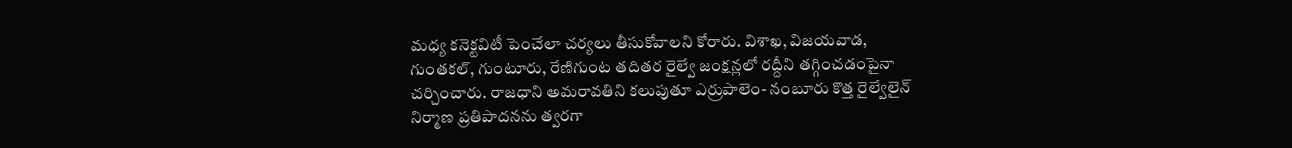మధ్య కనెక్టవిటీ పెంచేలా చర్యలు తీసుకోవాలని కోరారు. విశాఖ, విజయవాడ, గుంతకల్‌, గుంటూరు, రేణిగుంట తదితర రైల్వే జంక్షన్లలో రద్దీని తగ్గించడంపైనా చర్చించారు. రాజధాని అమరావతిని కలుపుతూ ఎర్రుపాలెం- నంబూరు కొత్త రైల్వేలైన్‌ నిర్మాణ ప్రతిపాదనను త్వరగా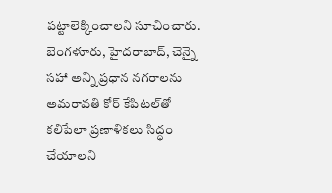పట్టాలెక్కించాలని సూచించారు. బెంగళూరు, హైదరాబాద్‌, చెన్నై సహా అన్ని ప్రధాన నగరాలను అమరావతి కోర్‌ కేపిటల్‌తో కలిపేలా ప్రణాళికలు సిద్ధం చేయాలని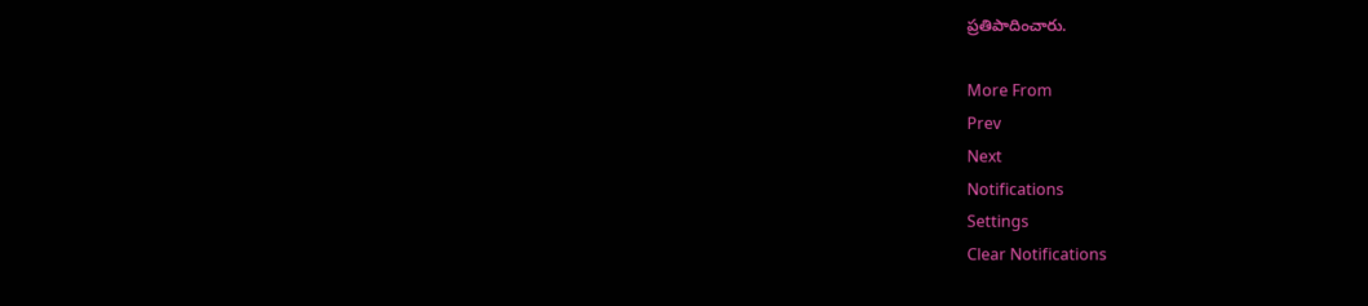ప్రతిపాదించారు.

More From
Prev
Next
Notifications
Settings
Clear Notifications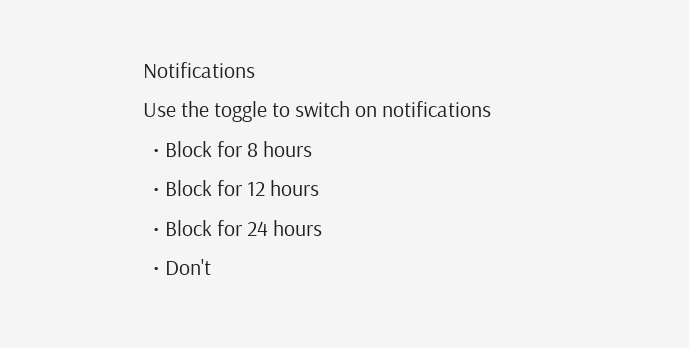Notifications
Use the toggle to switch on notifications
  • Block for 8 hours
  • Block for 12 hours
  • Block for 24 hours
  • Don't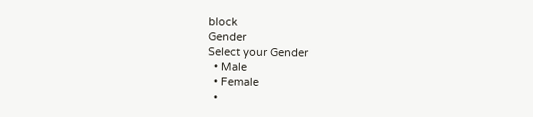block
Gender
Select your Gender
  • Male
  • Female
  •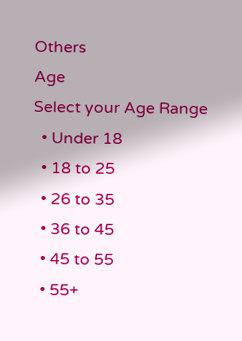Others
Age
Select your Age Range
  • Under 18
  • 18 to 25
  • 26 to 35
  • 36 to 45
  • 45 to 55
  • 55+